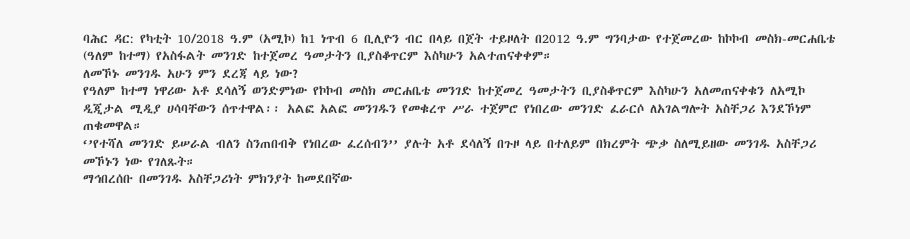ባሕር ዳር: የካቲት 10/2018 ዓ.ም (አሚኮ) ከ1 ነጥብ 6 ቢሊዮን ብር በላይ በጀት ተይዞለት በ2012 ዓ.ም ግንባታው የተጀመረው ከኮኮብ መስክ-መርሐቤቴ (ዓለም ከተማ) የአስፋልት መንገድ ከተጀመረ ዓመታትን ቢያስቆጥርም እስካሁን አልተጠናቀቀም።
ለመኾኑ መንገዱ አሁን ምን ደረጃ ላይ ነው?
የዓለም ከተማ ነዋሪው አቶ ደሳለኝ ወንድምነው የኮኮብ መስክ መርሐቤቴ መንገድ ከተጀመረ ዓመታትን ቢያስቆጥርም እስካሁን አለመጠናቀቁን ለአሚኮ ዲጂታል ሚዲያ ሀሳባቸውን ሰጥተዋል፡፡ አልፎ አልፎ መንገዱን የመቁረጥ ሥራ ተጀምሮ የነበረው መንገድ ፈራርሶ ለአገልግሎት አስቸጋሪ እንደኾነም ጠቁመዋል።
‘’የተሻለ መንገድ ይሠራል ብለን ስንጠበብቅ የነበረው ፈረሰብን’’ ያሉት አቶ ደሳለኝ በጉዞ ላይ በተለይም በክረምት ጭቃ ስለሚይዘው መንገዱ አስቸጋሪ መኾኑን ነው የገለጹት።
ማኅበረሰቡ በመንገዱ አስቸጋሪነት ምክንያት ከመደበኛው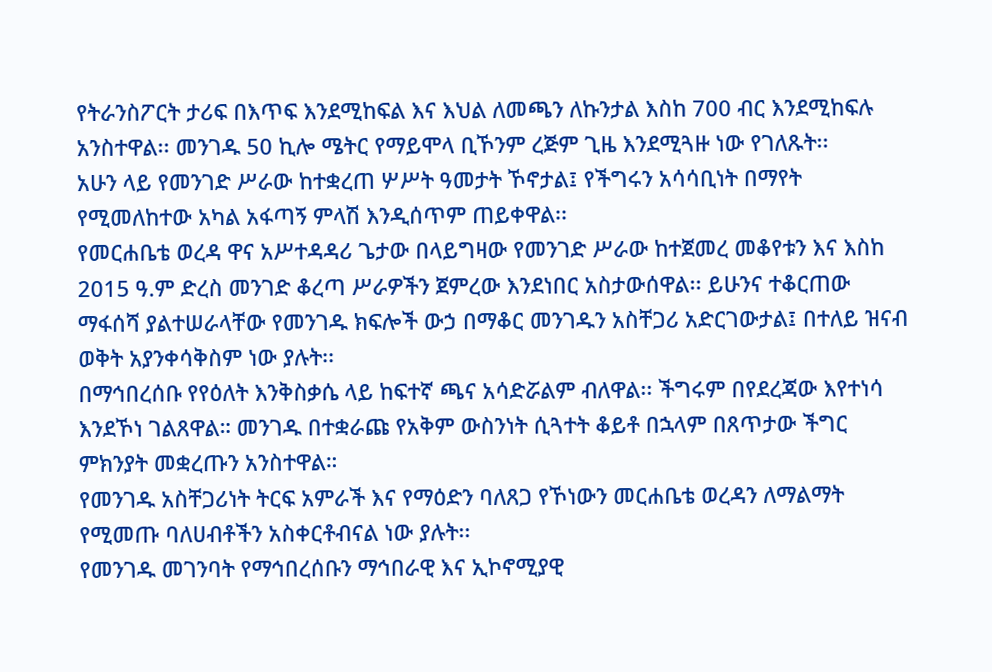የትራንስፖርት ታሪፍ በእጥፍ እንደሚከፍል እና እህል ለመጫን ለኩንታል እስከ 700 ብር እንደሚከፍሉ አንስተዋል፡፡ መንገዱ 50 ኪሎ ሜትር የማይሞላ ቢኾንም ረጅም ጊዜ እንደሚጓዙ ነው የገለጹት፡፡
አሁን ላይ የመንገድ ሥራው ከተቋረጠ ሦሥት ዓመታት ኾኖታል፤ የችግሩን አሳሳቢነት በማየት የሚመለከተው አካል አፋጣኝ ምላሽ እንዲሰጥም ጠይቀዋል፡፡
የመርሐቤቴ ወረዳ ዋና አሥተዳዳሪ ጌታው በላይግዛው የመንገድ ሥራው ከተጀመረ መቆየቱን እና እስከ 2015 ዓ.ም ድረስ መንገድ ቆረጣ ሥራዎችን ጀምረው እንደነበር አስታውሰዋል፡፡ ይሁንና ተቆርጠው ማፋሰሻ ያልተሠራላቸው የመንገዱ ክፍሎች ውኃ በማቆር መንገዱን አስቸጋሪ አድርገውታል፤ በተለይ ዝናብ ወቅት አያንቀሳቅስም ነው ያሉት፡፡
በማኅበረሰቡ የየዕለት እንቅስቃሴ ላይ ከፍተኛ ጫና አሳድሯልም ብለዋል፡፡ ችግሩም በየደረጃው እየተነሳ እንደኾነ ገልጸዋል። መንገዱ በተቋራጩ የአቅም ውስንነት ሲጓተት ቆይቶ በኋላም በጸጥታው ችግር ምክንያት መቋረጡን አንስተዋል።
የመንገዱ አስቸጋሪነት ትርፍ አምራች እና የማዕድን ባለጸጋ የኾነውን መርሐቤቴ ወረዳን ለማልማት የሚመጡ ባለሀብቶችን አስቀርቶብናል ነው ያሉት፡፡
የመንገዱ መገንባት የማኅበረሰቡን ማኅበራዊ እና ኢኮኖሚያዊ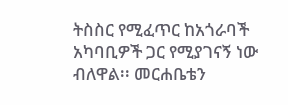ትስስር የሚፈጥር ከአጎራባች አካባቢዎች ጋር የሚያገናኝ ነው ብለዋል፡፡ መርሐቤቴን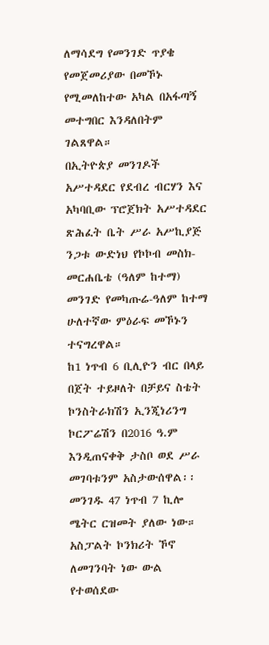ለማሳደግ የመንገድ ጥያቄ የመጀመሪያው በመኾኑ የሚመለከተው አካል በአፋጣኝ መተግበር እንዳለበትም ገልጸዋል።
በኢትዮጵያ መንገዶች አሥተዳደር የደብረ ብርሃን እና አካባቢው ፕሮጀክት አሥተዳደር ጽሕፈት ቤት ሥራ አሥኪያጅ ንጋቱ ውድነህ የኮኮብ መስክ-መርሐቤቴ (ዓለም ከተማ) መንገድ የመካጡሬ-ዓለም ከተማ ሁለተኛው ምዕራፍ መኾኑን ተናግረዋል።
ከ1 ነጥብ 6 ቢሊዮን ብር በላይ በጀት ተይዞለት በቻይና ስቴት ኮንስትራክሽን ኢንጂነሪንግ ኮርፖሬሽን በ2016 ዓ.ም እንዲጠናቀቅ ታስቦ ወደ ሥራ መገባቱንም አስታውሰዋል፡፡ መንገዱ 47 ነጥብ 7 ኪሎ ሜትር ርዝመት ያለው ነው። አስፓልት ኮንክሪት ኾኖ ለመገንባት ነው ውል የተወሰደው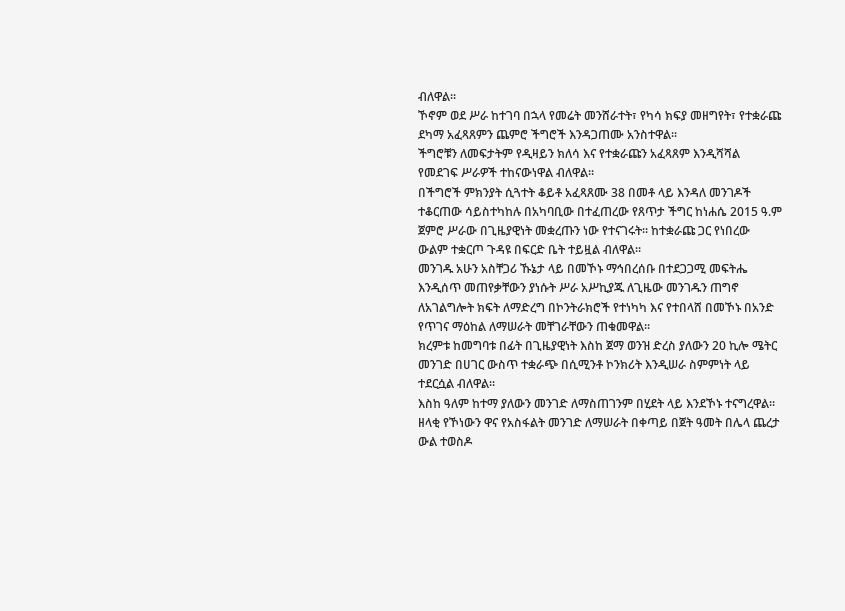ብለዋል፡፡
ኾኖም ወደ ሥራ ከተገባ በኋላ የመሬት መንሸራተት፣ የካሳ ክፍያ መዘግየት፣ የተቋራጩ ደካማ አፈጻጸምን ጨምሮ ችግሮች እንዳጋጠሙ አንስተዋል፡፡
ችግሮቹን ለመፍታትም የዲዛይን ክለሳ እና የተቋራጩን አፈጻጸም እንዲሻሻል የመደገፍ ሥራዎች ተከናውነዋል ብለዋል፡፡
በችግሮች ምክንያት ሲጓተት ቆይቶ አፈጻጸሙ 38 በመቶ ላይ እንዳለ መንገዶች ተቆርጠው ሳይስተካከሉ በአካባቢው በተፈጠረው የጸጥታ ችግር ከነሐሴ 2015 ዓ.ም ጀምሮ ሥራው በጊዜያዊነት መቋረጡን ነው የተናገሩት። ከተቋራጩ ጋር የነበረው ውልም ተቋርጦ ጉዳዩ በፍርድ ቤት ተይዟል ብለዋል፡፡
መንገዱ አሁን አስቸጋሪ ኹኔታ ላይ በመኾኑ ማኅበረሰቡ በተደጋጋሚ መፍትሔ እንዲሰጥ መጠየቃቸውን ያነሱት ሥራ አሥኪያጁ ለጊዜው መንገዱን ጠግኖ ለአገልግሎት ክፍት ለማድረግ በኮንትራክሮች የተነካካ እና የተበላሸ በመኾኑ በአንድ የጥገና ማዕከል ለማሠራት መቸገራቸውን ጠቁመዋል፡፡
ክረምቱ ከመግባቱ በፊት በጊዜያዊነት እስከ ጀማ ወንዝ ድረስ ያለውን 20 ኪሎ ሜትር መንገድ በሀገር ውስጥ ተቋራጭ በሲሚንቶ ኮንክሪት እንዲሠራ ስምምነት ላይ ተደርሷል ብለዋል፡፡
እስከ ዓለም ከተማ ያለውን መንገድ ለማስጠገንም በሂደት ላይ እንደኾኑ ተናግረዋል፡፡ ዘላቂ የኾነውን ዋና የአስፋልት መንገድ ለማሠራት በቀጣይ በጀት ዓመት በሌላ ጨረታ ውል ተወስዶ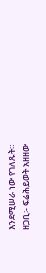እንደሚሠራ ነው የገለጹት።
ዘጋቢ፡- ፍሬሕይወት አዘዘው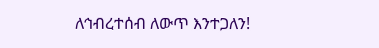ለኅብረተሰብ ለውጥ እንተጋለን!